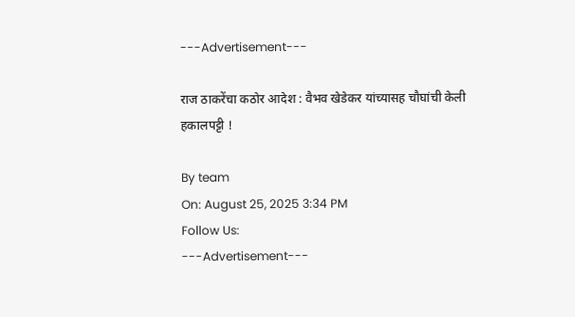---Advertisement---

राज ठाकरेंचा कठोर आदेश : वैभव खेडेकर यांच्यासह चौघांची केली हकालपट्टी !

By team
On: August 25, 2025 3:34 PM
Follow Us:
---Advertisement---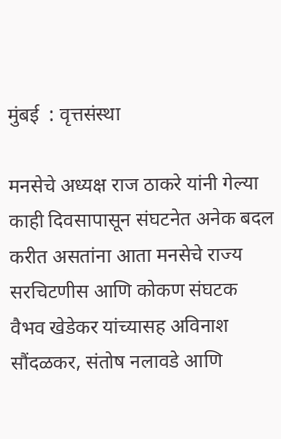मुंबई  : वृत्तसंस्था

मनसेचे अध्यक्ष राज ठाकरे यांनी गेल्या काही दिवसापासून संघटनेत अनेक बदल करीत असतांना आता मनसेचे राज्य सरचिटणीस आणि कोकण संघटक वैभव खेडेकर यांच्यासह अविनाश सौंदळकर, संतोष नलावडे आणि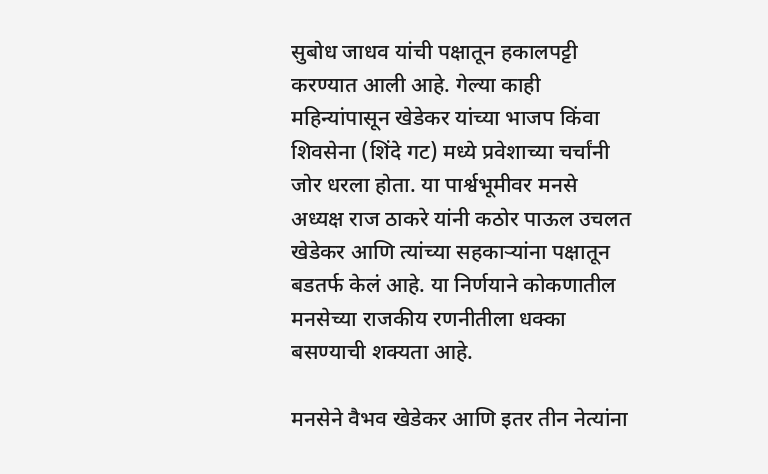सुबोध जाधव यांची पक्षातून हकालपट्टी करण्यात आली आहे. गेल्या काही महिन्यांपासून खेडेकर यांच्या भाजप किंवा शिवसेना (शिंदे गट) मध्ये प्रवेशाच्या चर्चांनी जोर धरला होता. या पार्श्वभूमीवर मनसे अध्यक्ष राज ठाकरे यांनी कठोर पाऊल उचलत खेडेकर आणि त्यांच्या सहकाऱ्यांना पक्षातून बडतर्फ केलं आहे. या निर्णयाने कोकणातील मनसेच्या राजकीय रणनीतीला धक्का बसण्याची शक्यता आहे.

मनसेने वैभव खेडेकर आणि इतर तीन नेत्यांना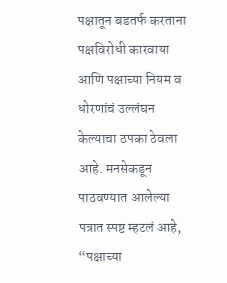पक्षातून बडतर्फ करताना पक्षविरोधी कारवाया आणि पक्षाच्या नियम व धोरणांचं उल्लंघन केल्याचा ठपका ठेवला आहे. मनसेकडून पाठवण्यात आलेल्या पत्रात स्पष्ट म्हटलं आहे, “पक्षाच्या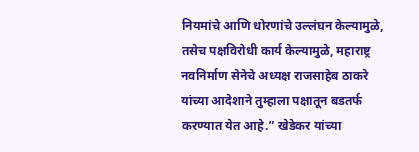नियमांचे आणि धोरणांचे उल्लंघन केल्यामुळे, तसेच पक्षविरोधी कार्य केल्यामुळे, महाराष्ट्र नवनिर्माण सेनेचे अध्यक्ष राजसाहेब ठाकरे यांच्या आदेशाने तुम्हाला पक्षातून बडतर्फ करण्यात येत आहे.” खेडेकर यांच्या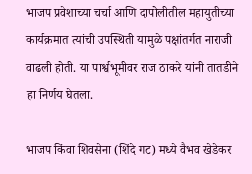भाजप प्रवेशाच्या चर्चा आणि दापोलीतील महायुतीच्या कार्यक्रमात त्यांची उपस्थिती यामुळे पक्षांतर्गत नाराजी वाढली होती. या पार्श्वभूमीवर राज ठाकरे यांनी तातडीने हा निर्णय घेतला.

भाजप किंवा शिवसेना (शिंदे गट) मध्ये वैभव खेडेकर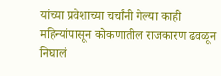यांच्या प्रवेशाच्या चर्चांनी गेल्या काही महिन्यांपासून कोकणातील राजकारण ढवळून निघालं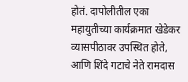होतं. दापोलीतील एका महायुतीच्या कार्यक्रमात खेडेकर व्यासपीठावर उपस्थित होते, आणि शिंदे गटाचे नेते रामदास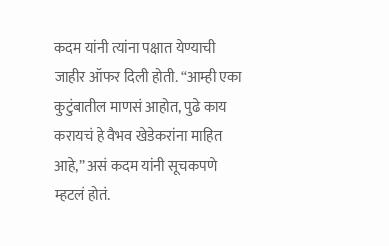कदम यांनी त्यांना पक्षात येण्याची जाहीर ऑफर दिली होती. “आम्ही एका कुटुंबातील माणसं आहोत, पुढे काय करायचं हे वैभव खेडेकरांना माहित आहे,” असं कदम यांनी सूचकपणे म्हटलं होतं.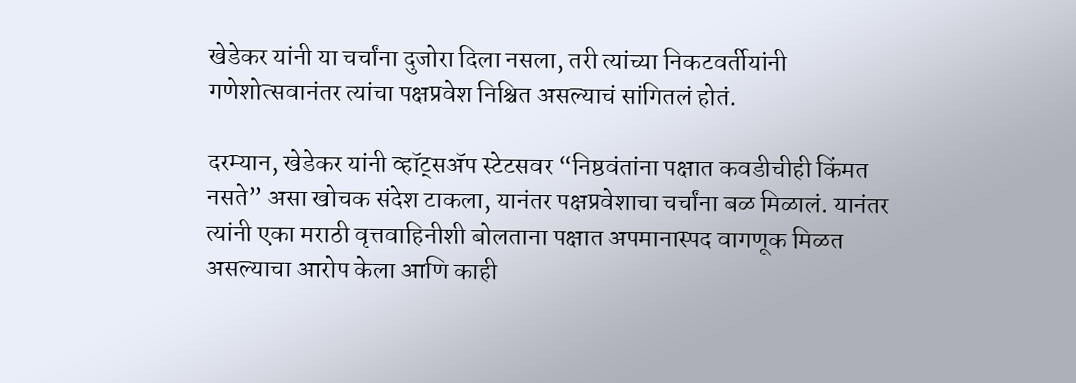खेडेकर यांनी या चर्चांना दुजोरा दिला नसला, तरी त्यांच्या निकटवर्तीयांनी गणेशोत्सवानंतर त्यांचा पक्षप्रवेश निश्चित असल्याचं सांगितलं होतं.

दरम्यान, खेडेकर यांनी व्हॉट्सॲप स्टेटसवर “निष्ठवंतांना पक्षात कवडीचीही किंमत नसते” असा खोचक संदेश टाकला, यानंतर पक्षप्रवेशाचा चर्चांना बळ मिळालं. यानंतर त्यांनी एका मराठी वृत्तवाहिनीशी बोलताना पक्षात अपमानास्पद वागणूक मिळत असल्याचा आरोप केला आणि काही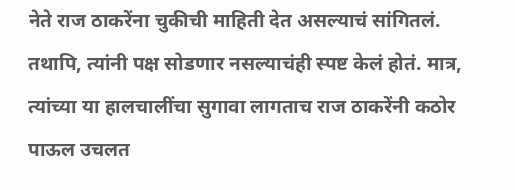नेते राज ठाकरेंना चुकीची माहिती देत असल्याचं सांगितलं. तथापि, त्यांनी पक्ष सोडणार नसल्याचंही स्पष्ट केलं होतं. मात्र, त्यांच्या या हालचालींचा सुगावा लागताच राज ठाकरेंनी कठोर पाऊल उचलत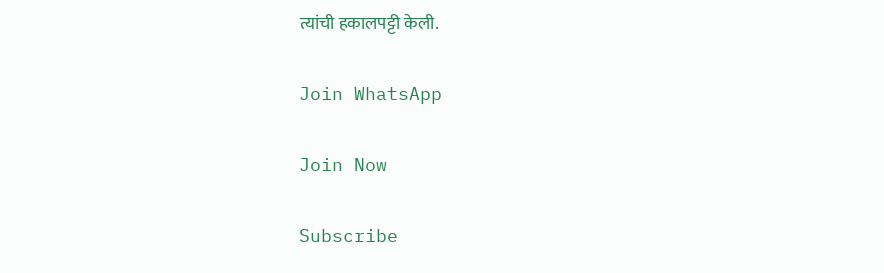त्यांची हकालपट्टी केली.

Join WhatsApp

Join Now

Subscribe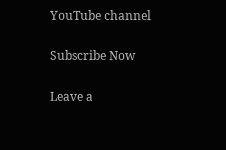YouTube channel

Subscribe Now

Leave a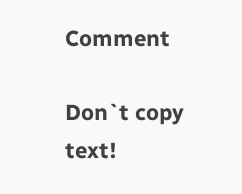Comment

Don`t copy text!